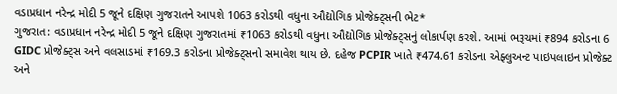વડાપ્રધાન નરેન્દ્ર મોદી 5 જૂને દક્ષિણ ગુજરાતને આપશે 1063 કરોડથી વધુના ઔદ્યોગિક પ્રોજેક્ટ્સની ભેટ*
ગુજરાત: વડાપ્રધાન નરેન્દ્ર મોદી 5 જૂને દક્ષિણ ગુજરાતમાં ₹1063 કરોડથી વધુના ઔદ્યોગિક પ્રોજેક્ટ્સનું લોકાર્પણ કરશે. આમાં ભરૂચમાં ₹894 કરોડના 6 GIDC પ્રોજેક્ટ્સ અને વલસાડમાં ₹169.3 કરોડના પ્રોજેક્ટ્સનો સમાવેશ થાય છે. દહેજ PCPIR ખાતે ₹474.61 કરોડના એફ્લુઅન્ટ પાઇપલાઇન પ્રોજેક્ટ અને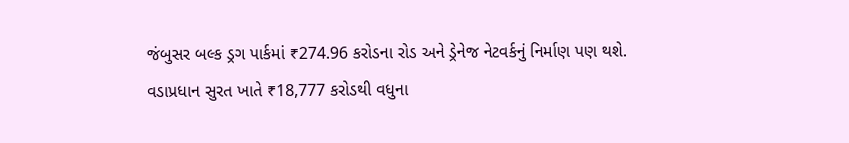જંબુસર બલ્ક ડ્રગ પાર્કમાં ₹274.96 કરોડના રોડ અને ડ્રેનેજ નેટવર્કનું નિર્માણ પણ થશે.
વડાપ્રધાન સુરત ખાતે ₹18,777 કરોડથી વધુના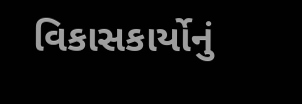વિકાસકાર્યોનું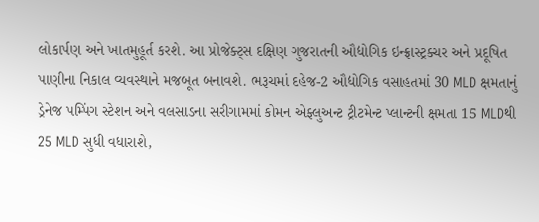લોકાર્પણ અને ખાતમુહૂર્ત કરશે. આ પ્રોજેક્ટ્સ દક્ષિણ ગુજરાતની ઔદ્યોગિક ઇન્ફ્રાસ્ટ્રક્ચર અને પ્રદૂષિત પાણીના નિકાલ વ્યવસ્થાને મજબૂત બનાવશે. ભરૂચમાં દહેજ-2 ઔદ્યોગિક વસાહતમાં 30 MLD ક્ષમતાનું ડ્રેનેજ પમ્પિંગ સ્ટેશન અને વલસાડના સરીગામમાં કોમન એફ્લુઅન્ટ ટ્રીટમેન્ટ પ્લાન્ટની ક્ષમતા 15 MLDથી 25 MLD સુધી વધારાશે,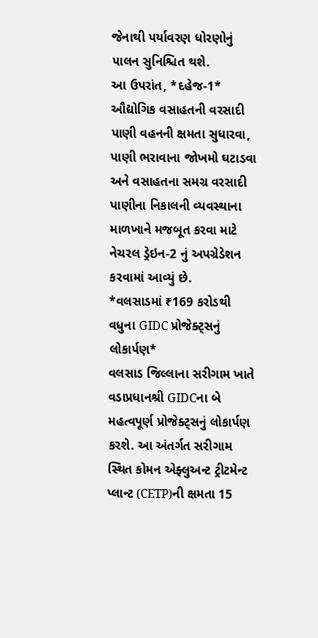જેનાથી પર્યાવરણ ધોરણોનું પાલન સુનિશ્ચિત થશે.
આ ઉપરાંત, *દહેજ-1* ઔદ્યોગિક વસાહતની વરસાદી પાણી વહનની ક્ષમતા સુધારવા, પાણી ભરાવાના જોખમો ઘટાડવા અને વસાહતના સમગ્ર વરસાદી પાણીના નિકાલની વ્યવસ્થાના માળખાને મજબૂત કરવા માટે નેચરલ ડ્રેઇન-2 નું અપગ્રેડેશન કરવામાં આવ્યું છે.
*વલસાડમાં ₹169 કરોડથી વધુના GIDC પ્રોજેક્ટ્સનું લોકાર્પણ*
વલસાડ જિલ્લાના સરીગામ ખાતે વડાપ્રધાનશ્રી GIDCના બે મહત્વપૂર્ણ પ્રોજેક્ટ્સનું લોકાર્પણ કરશે. આ અંતર્ગત સરીગામ સ્થિત કોમન એફ્લુઅન્ટ ટ્રીટમેન્ટ પ્લાન્ટ (CETP)ની ક્ષમતા 15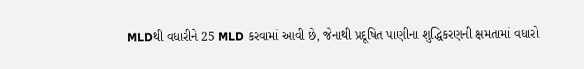MLDથી વધારીને 25 MLD કરવામાં આવી છે, જેનાથી પ્રદૂષિત પાણીના શુદ્ધિકરણની ક્ષમતામાં વધારો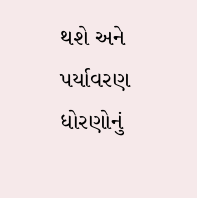થશે અને પર્યાવરણ ધોરણોનું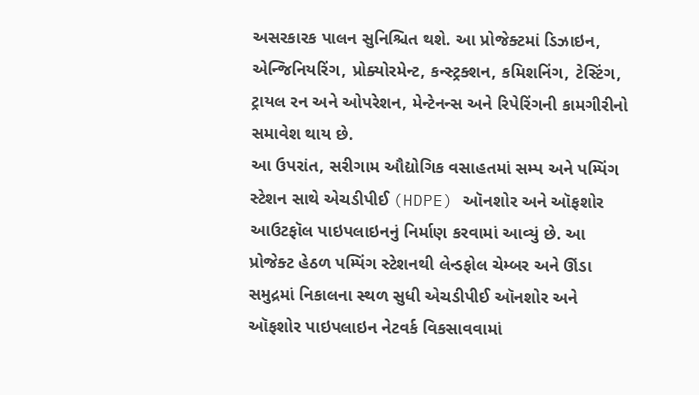અસરકારક પાલન સુનિશ્ચિત થશે. આ પ્રોજેક્ટમાં ડિઝાઇન, એન્જિનિયરિંગ, પ્રોક્યોરમેન્ટ, કન્સ્ટ્રક્શન, કમિશનિંગ, ટેસ્ટિંગ, ટ્રાયલ રન અને ઓપરેશન, મેન્ટેનન્સ અને રિપેરિંગની કામગીરીનો સમાવેશ થાય છે.
આ ઉપરાંત, સરીગામ ઔદ્યોગિક વસાહતમાં સમ્પ અને પમ્પિંગ સ્ટેશન સાથે એચડીપીઈ (HDPE) ઑનશોર અને ઑફશોર આઉટફૉલ પાઇપલાઇનનું નિર્માણ કરવામાં આવ્યું છે. આ પ્રોજેક્ટ હેઠળ પમ્પિંગ સ્ટેશનથી લેન્ડફોલ ચેમ્બર અને ઊંડા સમુદ્રમાં નિકાલના સ્થળ સુધી એચડીપીઈ ઑનશોર અને ઑફશોર પાઇપલાઇન નેટવર્ક વિકસાવવામાં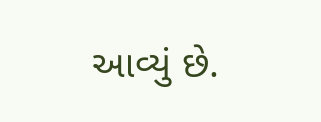આવ્યું છે.